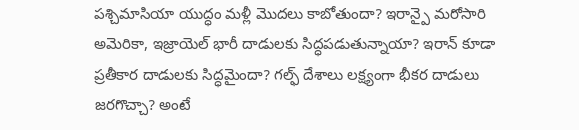పశ్చిమాసియా యుద్ధం మళ్లీ మొదలు కాబోతుందా? ఇరాన్పై మరోసారి అమెరికా, ఇజ్రాయెల్ భారీ దాడులకు సిద్ధపడుతున్నాయా? ఇరాన్ కూడా ప్రతీకార దాడులకు సిద్ధమైందా? గల్ఫ్ దేశాలు లక్ష్యంగా భీకర దాడులు జరగొచ్చా? అంటే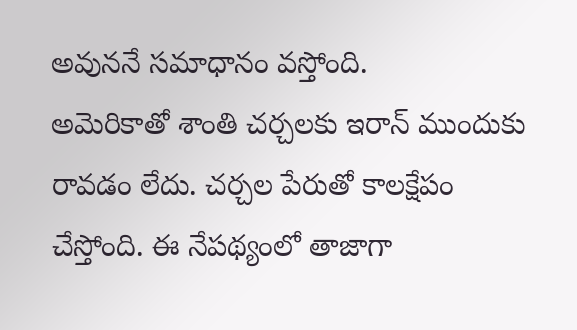అవుననే సమాధానం వస్తోంది.
అమెరికాతో శాంతి చర్చలకు ఇరాన్ ముందుకు రావడం లేదు. చర్చల పేరుతో కాలక్షేపం చేస్తోంది. ఈ నేపథ్యంలో తాజాగా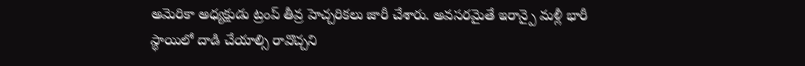అమెరికా అధ్యక్షుడు ట్రంప్ తీవ్ర హెచ్చరికలు జారీ చేశారు. అవసరమైతే ఇరాన్పై మళ్లీ భారీ స్థాయిలో దాడి చేయాల్సి రావొచ్చని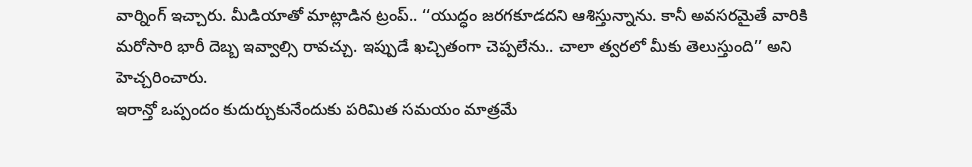వార్నింగ్ ఇచ్చారు. మీడియాతో మాట్లాడిన ట్రంప్.. ‘‘యుద్ధం జరగకూడదని ఆశిస్తున్నాను. కానీ అవసరమైతే వారికి మరోసారి భారీ దెబ్బ ఇవ్వాల్సి రావచ్చు. ఇప్పుడే ఖచ్చితంగా చెప్పలేను.. చాలా త్వరలో మీకు తెలుస్తుంది’’ అని హెచ్చరించారు.
ఇరాన్తో ఒప్పందం కుదుర్చుకునేందుకు పరిమిత సమయం మాత్రమే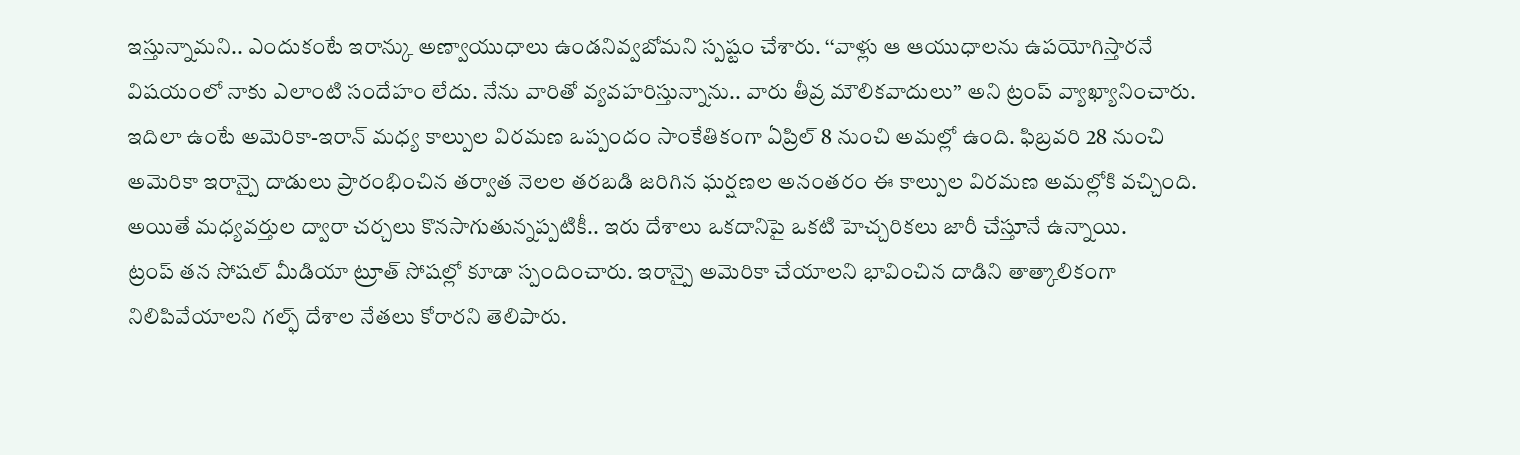ఇస్తున్నామని.. ఎందుకంటే ఇరాన్కు అణ్వాయుధాలు ఉండనివ్వబోమని స్పష్టం చేశారు. ‘‘వాళ్లు ఆ ఆయుధాలను ఉపయోగిస్తారనే విషయంలో నాకు ఎలాంటి సందేహం లేదు. నేను వారితో వ్యవహరిస్తున్నాను.. వారు తీవ్ర మౌలికవాదులు’’ అని ట్రంప్ వ్యాఖ్యానించారు.
ఇదిలా ఉంటే అమెరికా-ఇరాన్ మధ్య కాల్పుల విరమణ ఒప్పందం సాంకేతికంగా ఏప్రిల్ 8 నుంచి అమల్లో ఉంది. ఫిబ్రవరి 28 నుంచి అమెరికా ఇరాన్పై దాడులు ప్రారంభించిన తర్వాత నెలల తరబడి జరిగిన ఘర్షణల అనంతరం ఈ కాల్పుల విరమణ అమల్లోకి వచ్చింది. అయితే మధ్యవర్తుల ద్వారా చర్చలు కొనసాగుతున్నప్పటికీ.. ఇరు దేశాలు ఒకదానిపై ఒకటి హెచ్చరికలు జారీ చేస్తూనే ఉన్నాయి.
ట్రంప్ తన సోషల్ మీడియా ట్రూత్ సోషల్లో కూడా స్పందించారు. ఇరాన్పై అమెరికా చేయాలని భావించిన దాడిని తాత్కాలికంగా నిలిపివేయాలని గల్ఫ్ దేశాల నేతలు కోరారని తెలిపారు.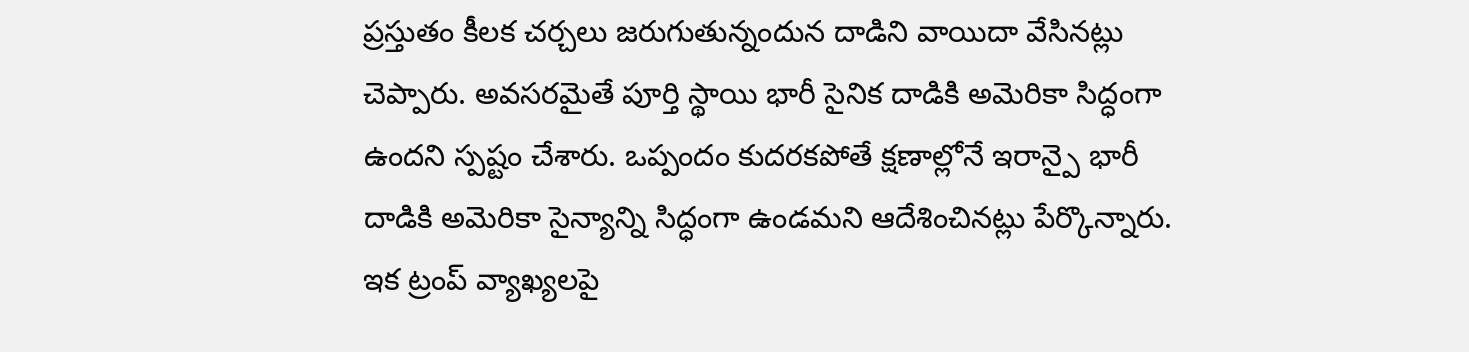ప్రస్తుతం కీలక చర్చలు జరుగుతున్నందున దాడిని వాయిదా వేసినట్లు చెప్పారు. అవసరమైతే పూర్తి స్థాయి భారీ సైనిక దాడికి అమెరికా సిద్ధంగా ఉందని స్పష్టం చేశారు. ఒప్పందం కుదరకపోతే క్షణాల్లోనే ఇరాన్పై భారీ దాడికి అమెరికా సైన్యాన్ని సిద్ధంగా ఉండమని ఆదేశించినట్లు పేర్కొన్నారు.
ఇక ట్రంప్ వ్యాఖ్యలపై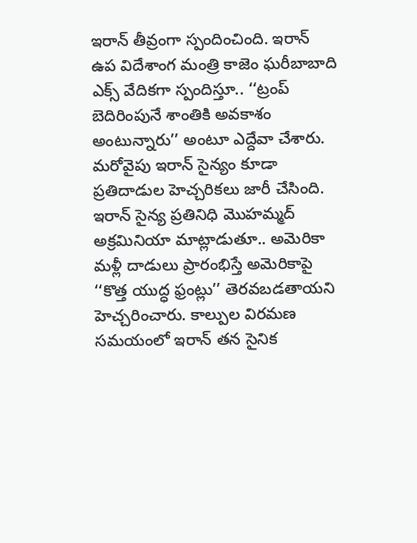ఇరాన్ తీవ్రంగా స్పందించింది. ఇరాన్ ఉప విదేశాంగ మంత్రి కాజెం ఘరీబాబాది ఎక్స్ వేదికగా స్పందిస్తూ.. ‘‘ట్రంప్ బెదిరింపునే శాంతికి అవకాశం అంటున్నారు’’ అంటూ ఎద్దేవా చేశారు. మరోవైపు ఇరాన్ సైన్యం కూడా ప్రతిదాడుల హెచ్చరికలు జారీ చేసింది. ఇరాన్ సైన్య ప్రతినిధి మొహమ్మద్ అక్రమినియా మాట్లాడుతూ.. అమెరికా మళ్లీ దాడులు ప్రారంభిస్తే అమెరికాపై ‘‘కొత్త యుద్ధ ఫ్రంట్లు’’ తెరవబడతాయని హెచ్చరించారు. కాల్పుల విరమణ సమయంలో ఇరాన్ తన సైనిక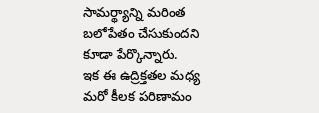సామర్థ్యాన్ని మరింత బలోపేతం చేసుకుందని కూడా పేర్కొన్నారు.
ఇక ఈ ఉద్రిక్తతల మధ్య మరో కీలక పరిణామం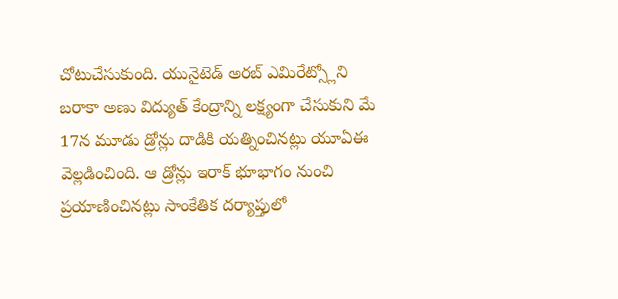చోటుచేసుకుంది. యునైటెడ్ అరబ్ ఎమిరేట్స్లోని బరాకా అణు విద్యుత్ కేంద్రాన్ని లక్ష్యంగా చేసుకుని మే 17న మూడు డ్రోన్లు దాడికి యత్నించినట్లు యూఏఈ వెల్లడించింది. ఆ డ్రోన్లు ఇరాక్ భూభాగం నుంచి ప్రయాణించినట్లు సాంకేతిక దర్యాప్తులో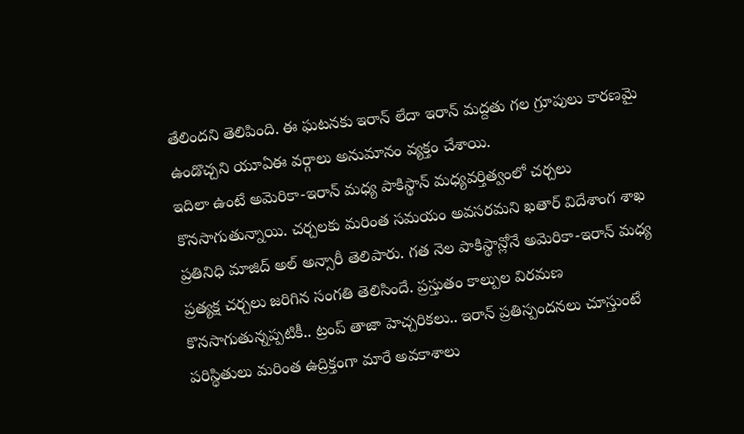తేలిందని తెలిపింది. ఈ ఘటనకు ఇరాన్ లేదా ఇరాన్ మద్దతు గల గ్రూపులు కారణమై ఉండొచ్చని యూఏఈ వర్గాలు అనుమానం వ్యక్తం చేశాయి.
ఇదిలా ఉంటే అమెరికా-ఇరాన్ మధ్య పాకిస్థాన్ మధ్యవర్తిత్వంలో చర్చలు కొనసాగుతున్నాయి. చర్చలకు మరింత సమయం అవసరమని ఖతార్ విదేశాంగ శాఖ ప్రతినిధి మాజిద్ అల్ అన్సారీ తెలిపారు. గత నెల పాకిస్థాన్లోనే అమెరికా-ఇరాన్ మధ్య ప్రత్యక్ష చర్చలు జరిగిన సంగతి తెలిసిందే. ప్రస్తుతం కాల్పుల విరమణ కొనసాగుతున్నప్పటికీ.. ట్రంప్ తాజా హెచ్చరికలు.. ఇరాన్ ప్రతిస్పందనలు చూస్తుంటే పరిస్థితులు మరింత ఉద్రిక్తంగా మారే అవకాశాలు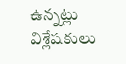ఉన్నట్లు విశ్లేషకులు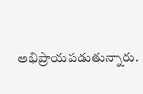అభిప్రాయపడుతున్నారు.